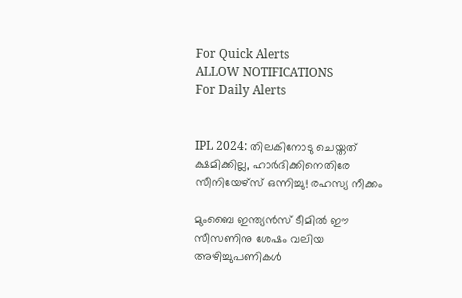For Quick Alerts
ALLOW NOTIFICATIONS
For Daily Alerts


IPL 2024: തിലകിനോടു ചെയ്തത് ക്ഷമിക്കില്ല, ഹാര്‍ദിക്കിനെതിരേ സീനിയേഴ്‌സ് ഒന്നിച്ചു! രഹസ്യ നീക്കം

മുംബൈ ഇന്ത്യന്‍സ് ടീമില്‍ ഈ സീസണിനു ശേഷം വലിയ അഴിച്ചുപണികള്‍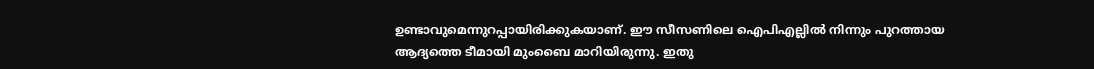ഉണ്ടാവുമെന്നുറപ്പായിരിക്കുകയാണ്. ഈ സീസണിലെ ഐപിഎല്ലില്‍ നിന്നും പുറത്തായ ആദ്യത്തെ ടീമായി മുംബൈ മാറിയിരുന്നു. ഇതു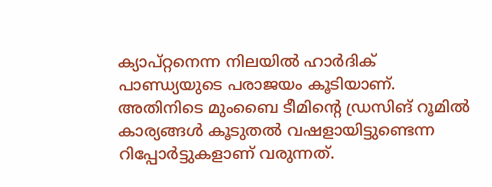ക്യാപ്റ്റനെന്ന നിലയില്‍ ഹാര്‍ദിക് പാണ്ഡ്യയുടെ പരാജയം കൂടിയാണ്. അതിനിടെ മുംബൈ ടീമിന്റെ ഡ്രസിങ് റൂമില്‍ കാര്യങ്ങള്‍ കൂടുതല്‍ വഷളായിട്ടുണ്ടെന്ന റിപ്പോര്‍ട്ടുകളാണ് വരുന്നത്.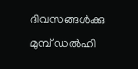ദിവസങ്ങള്‍ക്കു മുമ്പ് ഡല്‍ഹി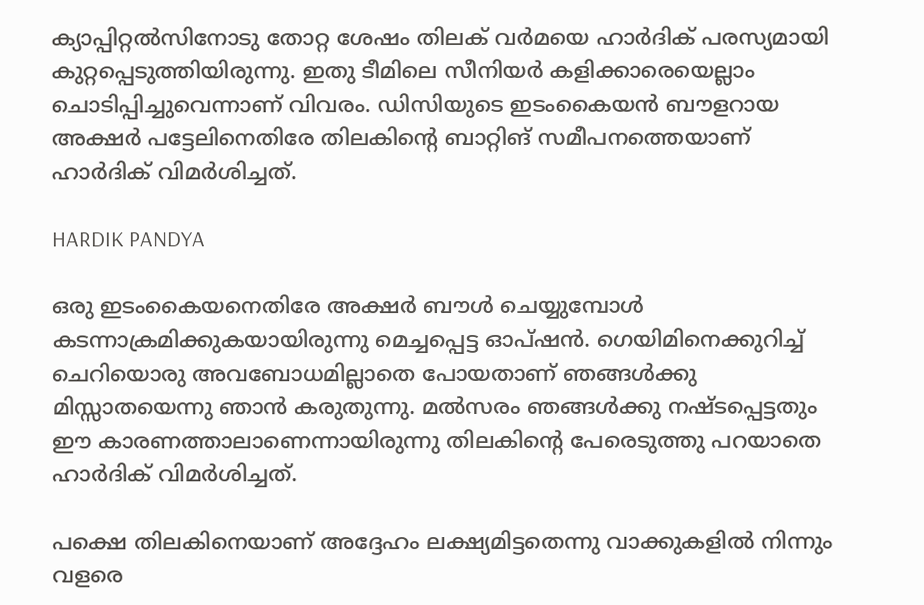ക്യാപ്പിറ്റല്‍സിനോടു തോറ്റ ശേഷം തിലക് വര്‍മയെ ഹാര്‍ദിക് പരസ്യമായി കുറ്റപ്പെടുത്തിയിരുന്നു. ഇതു ടീമിലെ സീനിയര്‍ കളിക്കാരെയെല്ലാം ചൊടിപ്പിച്ചുവെന്നാണ് വിവരം. ഡിസിയുടെ ഇടംകൈയന്‍ ബൗളറായ അക്ഷര്‍ പട്ടേലിനെതിരേ തിലകിന്റെ ബാറ്റിങ് സമീപനത്തെയാണ് ഹാര്‍ദിക് വിമര്‍ശിച്ചത്.

HARDIK PANDYA

ഒരു ഇടംകൈയനെതിരേ അക്ഷര്‍ ബൗള്‍ ചെയ്യുമ്പോള്‍ കടന്നാക്രമിക്കുകയായിരുന്നു മെച്ചപ്പെട്ട ഓപ്ഷന്‍. ഗെയിമിനെക്കുറിച്ച് ചെറിയൊരു അവബോധമില്ലാതെ പോയതാണ് ഞങ്ങള്‍ക്കു മിസ്സാതയെന്നു ഞാന്‍ കരുതുന്നു. മല്‍സരം ഞങ്ങള്‍ക്കു നഷ്ടപ്പെട്ടതും ഈ കാരണത്താലാണെന്നായിരുന്നു തിലകിന്റെ പേരെടുത്തു പറയാതെ ഹാര്‍ദിക് വിമര്‍ശിച്ചത്.

പക്ഷെ തിലകിനെയാണ് അദ്ദേഹം ലക്ഷ്യമിട്ടതെന്നു വാക്കുകളില്‍ നിന്നും വളരെ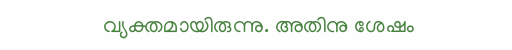വ്യക്തമായിരുന്നു. അതിനു ശേഷം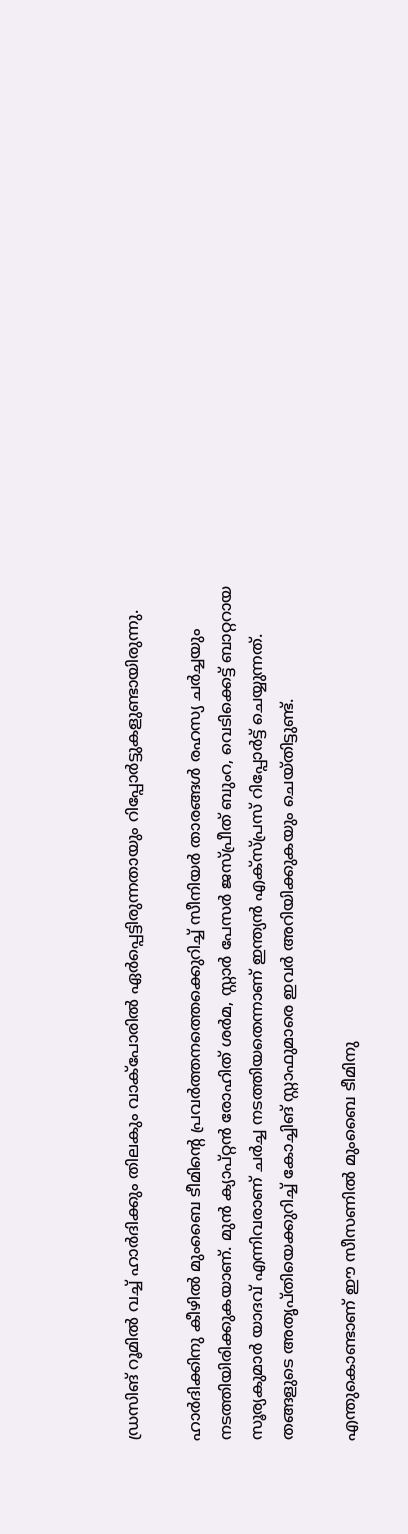ഡ്രസിങ് റൂമില്‍ വച്ച് ഹാര്‍ദിക്കും തിലകും വാക്‌പോരില്‍ ഏര്‍പ്പെട്ടിരുന്നതായും റിപ്പോര്‍ട്ടുകളുണ്ടായിരുന്നു.

ഹാര്‍ദിക്കിനു കീഴില്‍ മുംബൈ ടീമിന്റെ പ്രവര്‍ത്തനത്തെക്കെുറിച്ച് സീനിയര്‍ താരങ്ങള്‍ രഹസ്യ ചര്‍ച്ചയും നടത്തിയിരിക്കുകയാണ്. മുന്‍ ക്യാപ്റ്റന്‍ രോഹിത് ശര്‍മ, സ്റ്റാര്‍ പേസര്‍ ജസ്പ്രീത് ബുംറ, വെടിക്കെട്ട് ബാറ്ററായ സൂര്യകുമാര്‍ യാദവ് എന്നിവരാണ് ചര്‍ച്ച നടത്തിയതെന്നാണ് ഇന്ത്യന്‍ എക്‌സ്പ്രസ് റിപ്പോര്‍ട്ട് ചെയ്യുന്നത്. തങ്ങളുടെ അതൃപ്തിയെക്കുറിച്ച് കോച്ചിങ് സ്റ്റാഫുമാരെ ഇവര്‍ അറിയിക്കുകയും ചെയ്തിട്ടുണ്ട്.

എന്തുകൊണ്ടാണ് ഈ സീസണില്‍ മുംബൈ ടീമിനു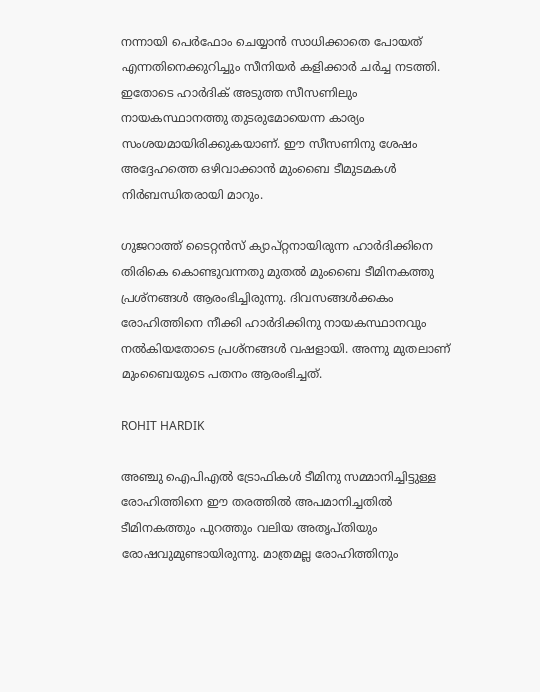നന്നായി പെര്‍ഫോം ചെയ്യാന്‍ സാധിക്കാതെ പോയത് എന്നതിനെക്കുറിച്ചും സീനിയര്‍ കളിക്കാര്‍ ചര്‍ച്ച നടത്തി. ഇതോടെ ഹാര്‍ദിക് അടുത്ത സീസണിലും നായകസ്ഥാനത്തു തുടരുമോയെന്ന കാര്യം സംശയമായിരിക്കുകയാണ്. ഈ സീസണിനു ശേഷം അദ്ദേഹത്തെ ഒഴിവാക്കാന്‍ മുംബൈ ടീമുടമകള്‍ നിര്‍ബന്ധിതരായി മാറും.

ഗുജറാത്ത് ടൈറ്റന്‍സ് ക്യാപ്റ്റനായിരുന്ന ഹാര്‍ദിക്കിനെ തിരികെ കൊണ്ടുവന്നതു മുതല്‍ മുംബൈ ടീമിനകത്തു പ്രശ്‌നങ്ങള്‍ ആരംഭിച്ചിരുന്നു. ദിവസങ്ങള്‍ക്കകം രോഹിത്തിനെ നീക്കി ഹാര്‍ദിക്കിനു നായകസ്ഥാനവും നല്‍കിയതോടെ പ്രശ്‌നങ്ങള്‍ വഷളായി. അന്നു മുതലാണ് മുംബൈയുടെ പതനം ആരംഭിച്ചത്.

ROHIT HARDIK

അഞ്ചു ഐപിഎല്‍ ട്രോഫികള്‍ ടീമിനു സമ്മാനിച്ചിട്ടുള്ള രോഹിത്തിനെ ഈ തരത്തില്‍ അപമാനിച്ചതില്‍ ടീമിനകത്തും പുറത്തും വലിയ അതൃപ്തിയും രോഷവുമുണ്ടായിരുന്നു. മാത്രമല്ല രോഹിത്തിനും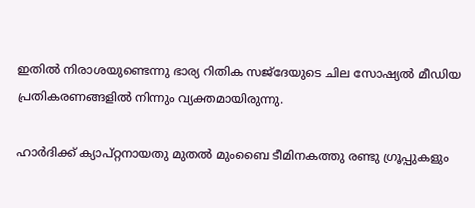ഇതില്‍ നിരാശയുണ്ടെന്നു ഭാര്യ റിതിക സജ്‌ദേയുടെ ചില സോഷ്യല്‍ മീഡിയ പ്രതികരണങ്ങളില്‍ നിന്നും വ്യക്തമായിരുന്നു.

ഹാര്‍ദിക്ക് ക്യാപ്റ്റനായതു മുതല്‍ മുംബൈ ടീമിനകത്തു രണ്ടു ഗ്രൂപ്പുകളും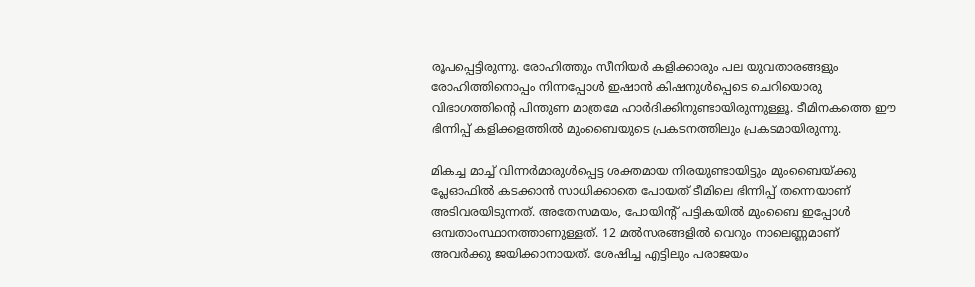രൂപപ്പെട്ടിരുന്നു. രോഹിത്തും സീനിയര്‍ കളിക്കാരും പല യുവതാരങ്ങളും രോഹിത്തിനൊപ്പം നിന്നപ്പോള്‍ ഇഷാന്‍ കിഷനുള്‍പ്പെടെ ചെറിയൊരു വിഭാഗത്തിന്റെ പിന്തുണ മാത്രമേ ഹാര്‍ദിക്കിനുണ്ടായിരുന്നുള്ളൂ. ടീമിനകത്തെ ഈ ഭിന്നിപ്പ് കളിക്കളത്തില്‍ മുംബൈയുടെ പ്രകടനത്തിലും പ്രകടമായിരുന്നു.

മികച്ച മാച്ച് വിന്നര്‍മാരുള്‍പ്പെട്ട ശക്തമായ നിരയുണ്ടായിട്ടും മുംബൈയ്ക്കു പ്ലേഓഫില്‍ കടക്കാന്‍ സാധിക്കാതെ പോയത് ടീമിലെ ഭിന്നിപ്പ് തന്നെയാണ് അടിവരയിടുന്നത്. അതേസമയം, പോയിന്റ് പട്ടികയില്‍ മുംബൈ ഇപ്പോള്‍ ഒമ്പതാംസ്ഥാനത്താണുള്ളത്. 12 മല്‍സരങ്ങളില്‍ വെറും നാലെണ്ണമാണ് അവര്‍ക്കു ജയിക്കാനായത്. ശേഷിച്ച എട്ടിലും പരാജയം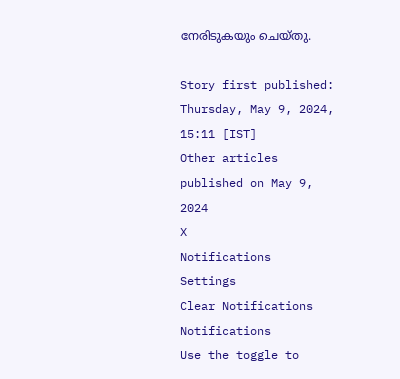നേരിടുകയും ചെയ്തു.

Story first published: Thursday, May 9, 2024, 15:11 [IST]
Other articles published on May 9, 2024
X
Notifications
Settings
Clear Notifications
Notifications
Use the toggle to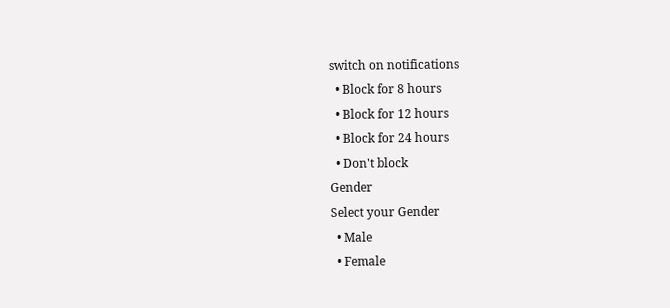switch on notifications
  • Block for 8 hours
  • Block for 12 hours
  • Block for 24 hours
  • Don't block
Gender
Select your Gender
  • Male
  • Female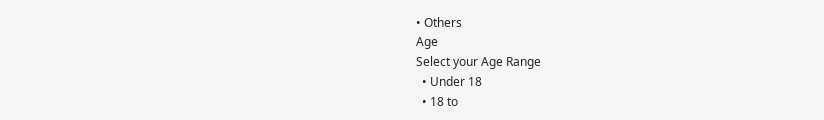• Others
Age
Select your Age Range
  • Under 18
  • 18 to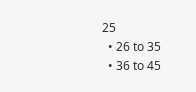25
  • 26 to 35
  • 36 to 45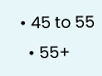• 45 to 55
  • 55+